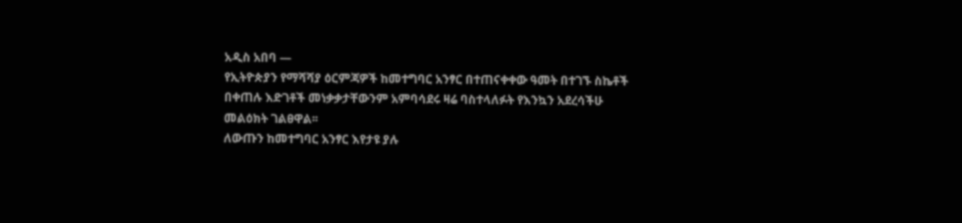አዲስ አበባ —
የኢትዮጵያን የማሻሻያ ዕርምጃዎች ከመተግባር አንፃር በተጠናቀቀው ዓመት በተገኙ ስኬቶች በቀጠሉ እድገቶች መነቃቃታቸውንም አምባሳደሩ ዛሬ ባስተላለፉት የእንኳን አደረሳችሁ መልዕክት ገልፀዋል፡፡
ለውጡን ከመተግባር አንፃር እየታዩ ያሉ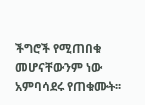ችግሮች የሚጠበቁ መሆናቸውንም ነው አምባሳደሩ የጠቁሙት፡፡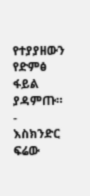የተያያዘውን የድምፅ ፋይል ያዳምጡ።
-
እስክንድር ፍሬው